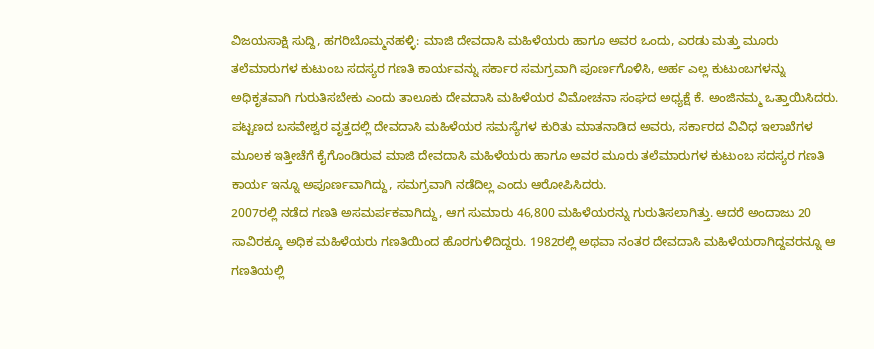ವಿಜಯಸಾಕ್ಷಿ ಸುದ್ದಿ, ಹಗರಿಬೊಮ್ಮನಹಳ್ಳಿ: ಮಾಜಿ ದೇವದಾಸಿ ಮಹಿಳೆಯರು ಹಾಗೂ ಅವರ ಒಂದು, ಎರಡು ಮತ್ತು ಮೂರು ತಲೆಮಾರುಗಳ ಕುಟುಂಬ ಸದಸ್ಯರ ಗಣತಿ ಕಾರ್ಯವನ್ನು ಸರ್ಕಾರ ಸಮಗ್ರವಾಗಿ ಪೂರ್ಣಗೊಳಿಸಿ, ಅರ್ಹ ಎಲ್ಲ ಕುಟುಂಬಗಳನ್ನು ಅಧಿಕೃತವಾಗಿ ಗುರುತಿಸಬೇಕು ಎಂದು ತಾಲೂಕು ದೇವದಾಸಿ ಮಹಿಳೆಯರ ವಿಮೋಚನಾ ಸಂಘದ ಅಧ್ಯಕ್ಷೆ ಕೆ. ಅಂಜಿನಮ್ಮ ಒತ್ತಾಯಿಸಿದರು.
ಪಟ್ಟಣದ ಬಸವೇಶ್ವರ ವೃತ್ತದಲ್ಲಿ ದೇವದಾಸಿ ಮಹಿಳೆಯರ ಸಮಸ್ಯೆಗಳ ಕುರಿತು ಮಾತನಾಡಿದ ಅವರು, ಸರ್ಕಾರದ ವಿವಿಧ ಇಲಾಖೆಗಳ ಮೂಲಕ ಇತ್ತೀಚೆಗೆ ಕೈಗೊಂಡಿರುವ ಮಾಜಿ ದೇವದಾಸಿ ಮಹಿಳೆಯರು ಹಾಗೂ ಅವರ ಮೂರು ತಲೆಮಾರುಗಳ ಕುಟುಂಬ ಸದಸ್ಯರ ಗಣತಿ ಕಾರ್ಯ ಇನ್ನೂ ಅಪೂರ್ಣವಾಗಿದ್ದು, ಸಮಗ್ರವಾಗಿ ನಡೆದಿಲ್ಲ ಎಂದು ಆರೋಪಿಸಿದರು.
2007ರಲ್ಲಿ ನಡೆದ ಗಣತಿ ಅಸಮರ್ಪಕವಾಗಿದ್ದು, ಆಗ ಸುಮಾರು 46,800 ಮಹಿಳೆಯರನ್ನು ಗುರುತಿಸಲಾಗಿತ್ತು. ಆದರೆ ಅಂದಾಜು 20 ಸಾವಿರಕ್ಕೂ ಅಧಿಕ ಮಹಿಳೆಯರು ಗಣತಿಯಿಂದ ಹೊರಗುಳಿದಿದ್ದರು. 1982ರಲ್ಲಿ ಅಥವಾ ನಂತರ ದೇವದಾಸಿ ಮಹಿಳೆಯರಾಗಿದ್ದವರನ್ನೂ ಆ ಗಣತಿಯಲ್ಲಿ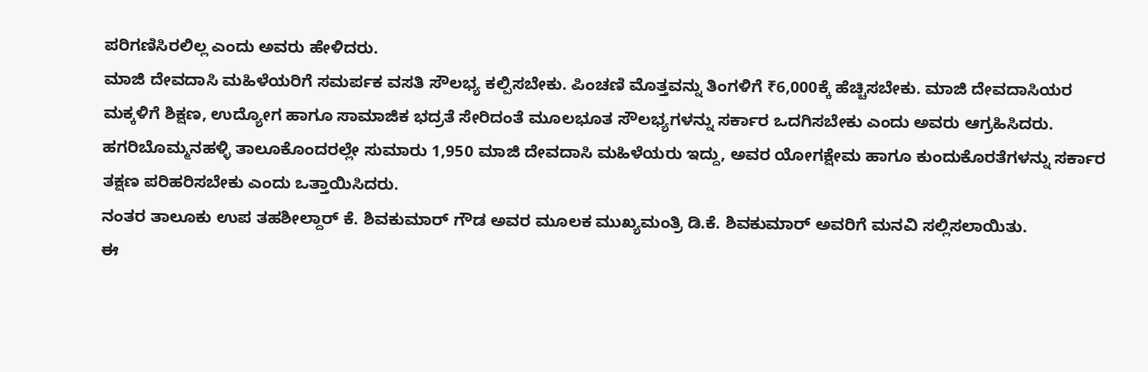ಪರಿಗಣಿಸಿರಲಿಲ್ಲ ಎಂದು ಅವರು ಹೇಳಿದರು.
ಮಾಜಿ ದೇವದಾಸಿ ಮಹಿಳೆಯರಿಗೆ ಸಮರ್ಪಕ ವಸತಿ ಸೌಲಭ್ಯ ಕಲ್ಪಿಸಬೇಕು. ಪಿಂಚಣಿ ಮೊತ್ತವನ್ನು ತಿಂಗಳಿಗೆ ₹6,000ಕ್ಕೆ ಹೆಚ್ಚಿಸಬೇಕು. ಮಾಜಿ ದೇವದಾಸಿಯರ ಮಕ್ಕಳಿಗೆ ಶಿಕ್ಷಣ, ಉದ್ಯೋಗ ಹಾಗೂ ಸಾಮಾಜಿಕ ಭದ್ರತೆ ಸೇರಿದಂತೆ ಮೂಲಭೂತ ಸೌಲಭ್ಯಗಳನ್ನು ಸರ್ಕಾರ ಒದಗಿಸಬೇಕು ಎಂದು ಅವರು ಆಗ್ರಹಿಸಿದರು.
ಹಗರಿಬೊಮ್ಮನಹಳ್ಳಿ ತಾಲೂಕೊಂದರಲ್ಲೇ ಸುಮಾರು 1,950 ಮಾಜಿ ದೇವದಾಸಿ ಮಹಿಳೆಯರು ಇದ್ದು, ಅವರ ಯೋಗಕ್ಷೇಮ ಹಾಗೂ ಕುಂದುಕೊರತೆಗಳನ್ನು ಸರ್ಕಾರ ತಕ್ಷಣ ಪರಿಹರಿಸಬೇಕು ಎಂದು ಒತ್ತಾಯಿಸಿದರು.
ನಂತರ ತಾಲೂಕು ಉಪ ತಹಶೀಲ್ದಾರ್ ಕೆ. ಶಿವಕುಮಾರ್ ಗೌಡ ಅವರ ಮೂಲಕ ಮುಖ್ಯಮಂತ್ರಿ ಡಿ.ಕೆ. ಶಿವಕುಮಾರ್ ಅವರಿಗೆ ಮನವಿ ಸಲ್ಲಿಸಲಾಯಿತು.
ಈ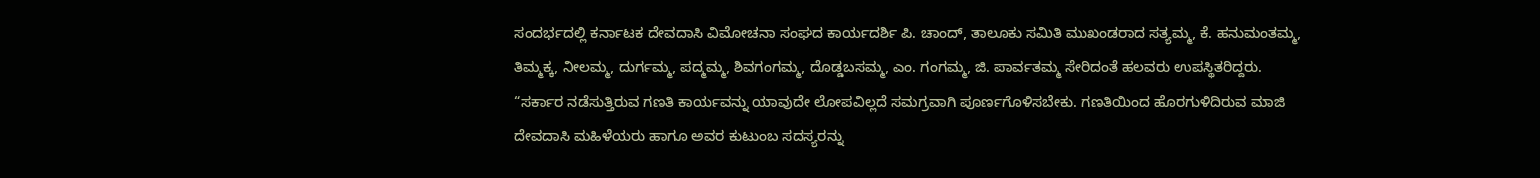ಸಂದರ್ಭದಲ್ಲಿ ಕರ್ನಾಟಕ ದೇವದಾಸಿ ವಿಮೋಚನಾ ಸಂಘದ ಕಾರ್ಯದರ್ಶಿ ಪಿ. ಚಾಂದ್, ತಾಲೂಕು ಸಮಿತಿ ಮುಖಂಡರಾದ ಸತ್ಯಮ್ಮ, ಕೆ. ಹನುಮಂತಮ್ಮ, ತಿಮ್ಮಕ್ಕ, ನೀಲಮ್ಮ, ದುರ್ಗಮ್ಮ, ಪದ್ಮಮ್ಮ, ಶಿವಗಂಗಮ್ಮ, ದೊಡ್ಡಬಸಮ್ಮ, ಎಂ. ಗಂಗಮ್ಮ, ಜಿ. ಪಾರ್ವತಮ್ಮ ಸೇರಿದಂತೆ ಹಲವರು ಉಪಸ್ಥಿತರಿದ್ದರು.
“ಸರ್ಕಾರ ನಡೆಸುತ್ತಿರುವ ಗಣತಿ ಕಾರ್ಯವನ್ನು ಯಾವುದೇ ಲೋಪವಿಲ್ಲದೆ ಸಮಗ್ರವಾಗಿ ಪೂರ್ಣಗೊಳಿಸಬೇಕು. ಗಣತಿಯಿಂದ ಹೊರಗುಳಿದಿರುವ ಮಾಜಿ ದೇವದಾಸಿ ಮಹಿಳೆಯರು ಹಾಗೂ ಅವರ ಕುಟುಂಬ ಸದಸ್ಯರನ್ನು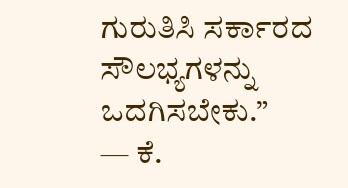ಗುರುತಿಸಿ ಸರ್ಕಾರದ ಸೌಲಭ್ಯಗಳನ್ನು ಒದಗಿಸಬೇಕು.”
— ಕೆ.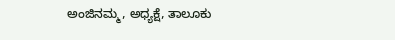ಅಂಜಿನಮ್ಮ, ಅಧ್ಯಕ್ಷೆ, ತಾಲೂಕು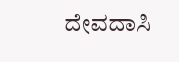ದೇವದಾಸಿ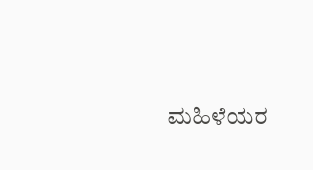ಮಹಿಳೆಯರ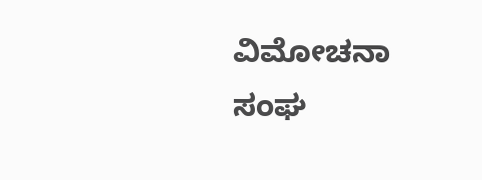ವಿಮೋಚನಾ ಸಂಘ